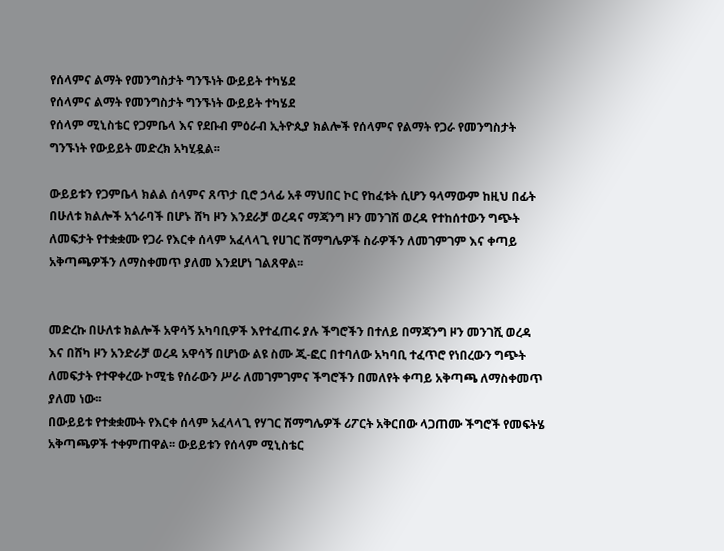የሰላምና ልማት የመንግስታት ግንኙነት ውይይት ተካሄደ
የሰላምና ልማት የመንግስታት ግንኙነት ውይይት ተካሄደ
የሰላም ሚኒስቴር የጋምቤላ እና የደቡብ ምዕራብ ኢትዮጲያ ክልሎች የሰላምና የልማት የጋራ የመንግስታት ግንኙነት የውይይት መድረክ አካሂዷል፡፡

ውይይቱን የጋምቤላ ክልል ሰላምና ጸጥታ ቢሮ ኃላፊ አቶ ማህበር ኮር የከፈቱት ሲሆን ዓላማውም ከዚህ በፊት በሁለቱ ክልሎች አጎራባች በሆኑ ሸካ ዞን እንደራቻ ወረዳና ማጃንግ ዞን መንገሽ ወረዳ የተከሰተውን ግጭት ለመፍታት የተቋቋሙ የጋራ የእርቀ ሰላም አፈላላጊ የሀገር ሽማግሌዎች ስራዎችን ለመገምገም እና ቀጣይ አቅጣጫዎችን ለማስቀመጥ ያለመ እንደሆነ ገልጸዋል፡፡


መድረኩ በሁለቱ ክልሎች አዋሳኝ አካባቢዎች እየተፈጠሩ ያሉ ችግሮችን በተለይ በማጃንግ ዞን መንገሺ ወረዳ እና በሸካ ዞን አንድራቻ ወረዳ አዋሳኝ በሆነው ልዩ ስሙ ጂ-ፎር በተባለው አካባቢ ተፈጥሮ የነበረውን ግጭት ለመፍታት የተዋቀረው ኮሚቴ የሰራውን ሥራ ለመገምገምና ችግሮችን በመለየት ቀጣይ አቅጣጫ ለማስቀመጥ ያለመ ነው፡፡
በውይይቱ የተቋቋሙት የእርቀ ሰላም አፈላላጊ የሃገር ሽማግሌዎች ሪፖርት አቅርበው ላጋጠሙ ችግሮች የመፍትሄ አቅጣጫዎች ተቀምጠዋል፡፡ ውይይቱን የሰላም ሚኒስቴር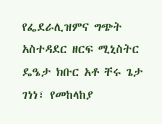የፌደራሊዝምና ግጭት አስተዳደር ዘርፍ ሚኒስትር ዴዔታ ክቡር አቶ ቸሩ ጌታ ገነነ፣ የመከላከያ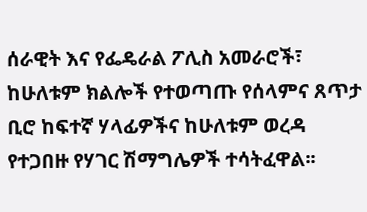ሰራዊት እና የፌዴራል ፖሊስ አመራሮች፣ ከሁለቱም ክልሎች የተወጣጡ የሰላምና ጸጥታ ቢሮ ከፍተኛ ሃላፊዎችና ከሁለቱም ወረዳ የተጋበዙ የሃገር ሽማግሌዎች ተሳትፈዋል፡፡